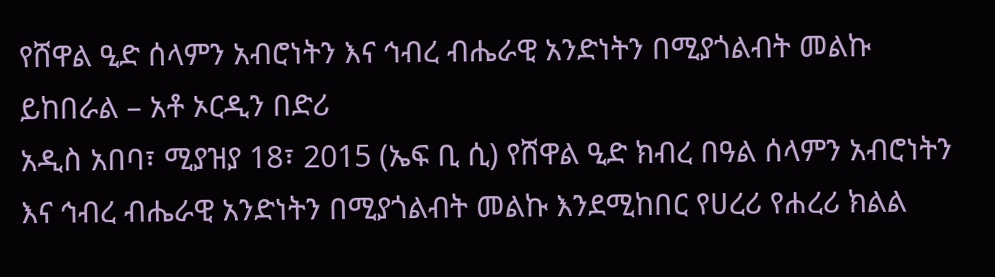የሸዋል ዒድ ሰላምን አብሮነትን እና ኅብረ ብሔራዊ አንድነትን በሚያጎልብት መልኩ ይከበራል – አቶ ኦርዲን በድሪ
አዲስ አበባ፣ ሚያዝያ 18፣ 2015 (ኤፍ ቢ ሲ) የሸዋል ዒድ ክብረ በዓል ሰላምን አብሮነትን እና ኅብረ ብሔራዊ አንድነትን በሚያጎልብት መልኩ እንደሚከበር የሀረሪ የሐረሪ ክልል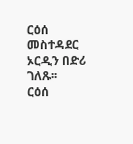ርዕሰ መስተዳደር ኦርዲን በድሪ ገለጹ፡፡
ርዕሰ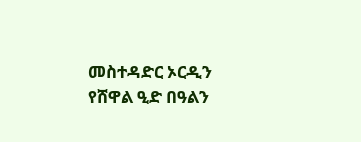መስተዳድር ኦርዲን የሸዋል ዒድ በዓልን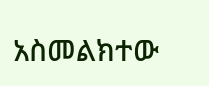አስመልክተው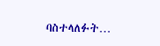ባስተላለፉት…